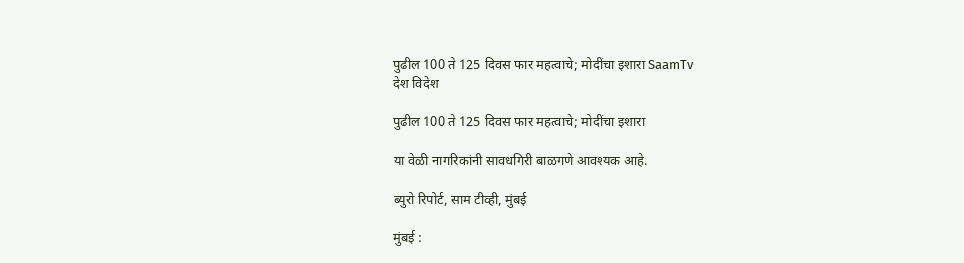पुढील 100 ते 125 दिवस फार महत्वाचे; मोदींचा इशारा SaamTv
देश विदेश

पुढील 100 ते 125 दिवस फार महत्वाचे; मोदींचा इशारा

या वेळी नागरिकांनी सावधगिरी बाळगणे आवश्यक आहे.

ब्युरो रिपोर्ट, साम टीव्ही, मुंबई

मुंबई :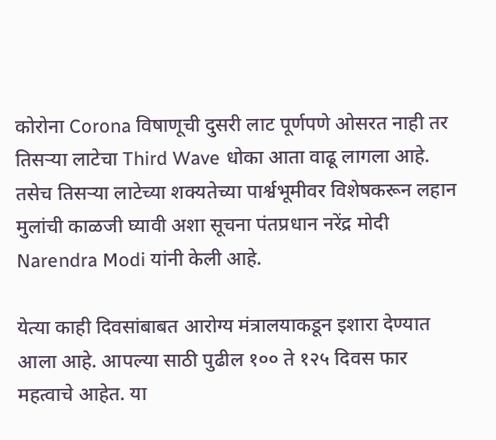कोरोना Corona विषाणूची दुसरी लाट पूर्णपणे ओसरत नाही तर तिसर्‍या लाटेचा Third Wave धोका आता वाढू लागला आहे. तसेच तिसऱ्या लाटेच्या शक्यतेच्या पार्श्वभूमीवर विशेषकरून लहान मुलांची काळजी घ्यावी अशा सूचना पंतप्रधान नरेंद्र मोदी Narendra Modi यांनी केली आहे.

येत्या काही दिवसांबाबत आरोग्य मंत्रालयाकडून इशारा देण्यात आला आहे. आपल्या साठी पुढील १०० ते १२५ दिवस फार महत्वाचे आहेत. या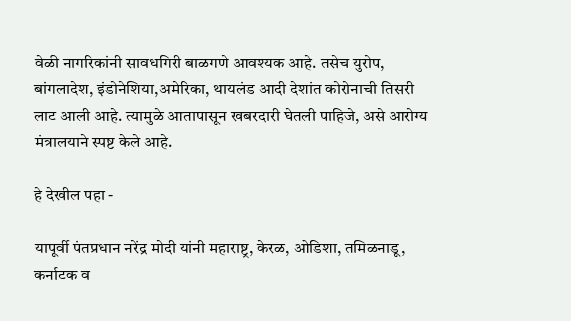वेळी नागरिकांनी सावधगिरी बाळगणे आवश्यक आहे. तसेच युरोप, बांगलादेश, इंडोनेशिया,अमेरिका, थायलंड आदी देशांत कोरोनाची तिसरी लाट आली आहे. त्यामुळे आतापासून खबरदारी घेतली पाहिजे, असे आरोग्य मंत्रालयाने स्पष्ट केले आहे.

हे देखील पहा -

यापूर्वी पंतप्रधान नरेंद्र मोदी यांनी महाराष्ट्र, केरळ, ओडिशा, तमिळनाडू, कर्नाटक व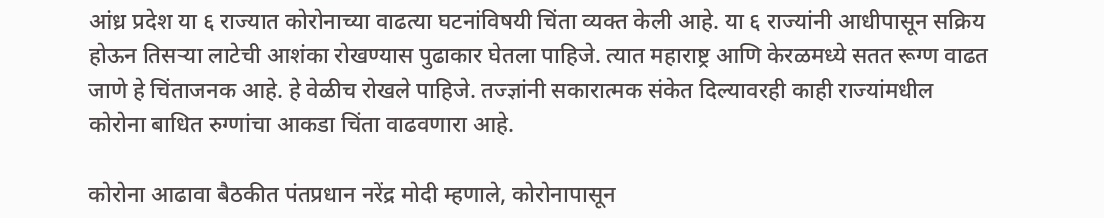आंध्र प्रदेश या ६ राज्यात कोरोनाच्या वाढत्या घटनांविषयी चिंता व्यक्त केली आहे. या ६ राज्यांनी आधीपासून सक्रिय होऊन तिसऱ्या लाटेची आशंका रोखण्यास पुढाकार घेतला पाहिजे. त्यात महाराष्ट्र आणि केरळमध्ये सतत रूग्ण वाढत जाणे हे चिंताजनक आहे. हे वेळीच रोखले पाहिजे. तज्ज्ञांनी सकारात्मक संकेत दिल्यावरही काही राज्यांमधील कोरोना बाधित रुग्णांचा आकडा चिंता वाढवणारा आहे.

कोरोना आढावा बैठकीत पंतप्रधान नरेंद्र मोदी म्हणाले, कोरोनापासून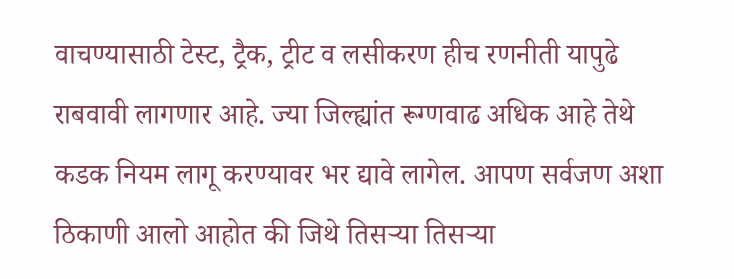वाचण्यासाठी टेस्ट, ट्रैक, ट्रीट व लसीकरण हीच रणनीती यापुढे राबवावी लागणार आहे. ज्या जिल्ह्यांत रूग्णवाढ अधिक आहे तेथे कडक नियम लागू करण्यावर भर द्यावे लागेल. आपण सर्वजण अशा ठिकाणी आलो आहोत की जिथे तिसर्‍या तिसऱ्या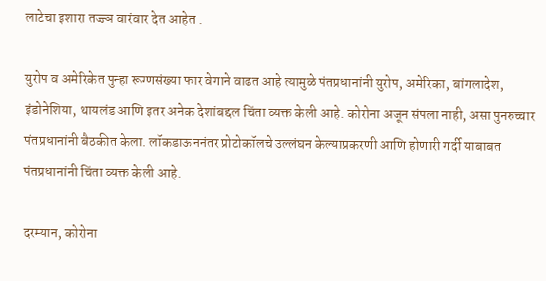लाटेचा इशारा तज्ज्ञ वारंवार देत आहेत .

युरोप व अमेरिकेत पुन्हा रूग्णसंख्या फार वेगाने वाढत आहे त्यामुळे पंतप्रधानांनी युरोप, अमेरिका, बांगलादेश, इंडोनेशिया, थायलंड आणि इतर अनेक देशांबद्दल चिंता व्यक्त केली आहे. कोरोना अजून संपला नाही, असा पुनरुच्चार पंतप्रधानांनी बैठकीत केला. लॉकडाऊननंतर प्रोटोकॉलचे उल्लंघन केल्याप्रकरणी आणि होणारी गर्दी याबाबत पंतप्रधानांनी चिंता व्यक्त केली आहे.

दरम्यान, कोरोना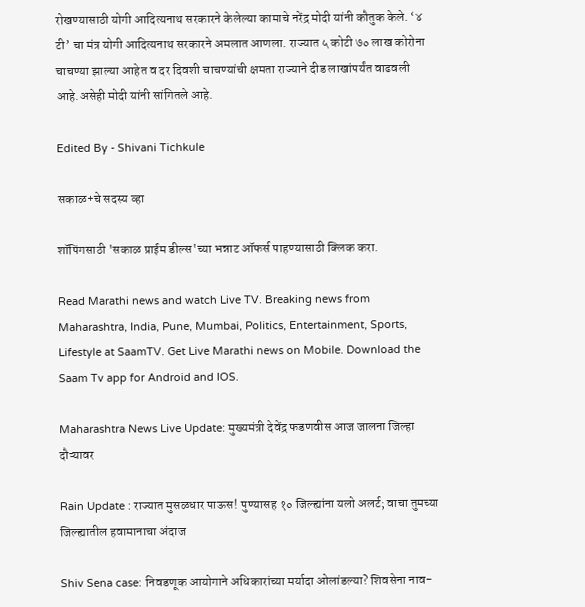रोखण्यासाठी योगी आदित्यनाथ सरकारने केलेल्या कामाचे नरेंद्र मोदी यांनी कौतुक केले. ‘४ टी’ चा मंत्र योगी आदित्यनाथ सरकारने अमलात आणला. राज्यात ५ कोटी ७० लाख कोरोना चाचण्या झाल्या आहेत व दर दिवशी चाचण्यांची क्षमता राज्याने दीड लाखांपर्यंत वाढवली आहे.असेही मोदी यांनी सांगितले आहे.

Edited By - Shivani Tichkule

सकाळ+चे सदस्य व्हा

शॉपिंगसाठी 'सकाळ प्राईम डील्स'च्या भन्नाट ऑफर्स पाहण्यासाठी क्लिक करा.

Read Marathi news and watch Live TV. Breaking news from Maharashtra, India, Pune, Mumbai, Politics, Entertainment, Sports, Lifestyle at SaamTV. Get Live Marathi news on Mobile. Download the Saam Tv app for Android and IOS.

Maharashtra News Live Update: मुख्यमंत्री देवेंद्र फडणवीस आज जालना जिल्हा दौऱ्यावर

Rain Update : राज्यात मुसळधार पाऊस! पुण्यासह १० जिल्ह्यांना यलो अलर्ट; वाचा तुमच्या जिल्ह्यातील हवामानाचा अंदाज

Shiv Sena case: निवडणूक आयोगाने अधिकारांच्या मर्यादा ओलांडल्या? शिवसेना नाव-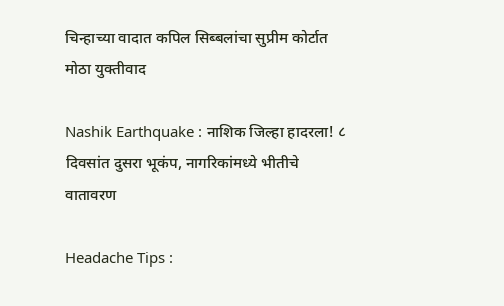चिन्हाच्या वादात कपिल सिब्बलांचा सुप्रीम कोर्टात मोठा युक्तीवाद

Nashik Earthquake : नाशिक जिल्हा हादरला! ८ दिवसांत दुसरा भूकंप, नागरिकांमध्ये भीतीचे वातावरण

Headache Tips :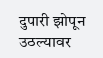दुपारी झोपून उठल्यावर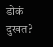डोकं दुखत?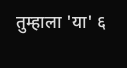तुम्हाला 'या' ६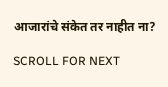आजारांचे संकेत तर नाहीत ना?

SCROLL FOR NEXT